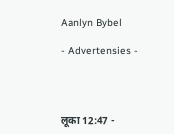Aanlyn Bybel

- Advertensies -




लूका 12:47 -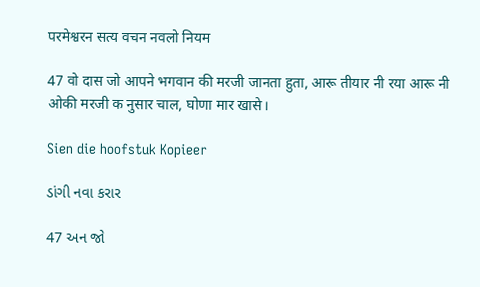परमेश्वरन सत्य वचन नवलो नियम

47 वो दास जो आपने भगवान की मरजी जानता हुता, आरू तीयार नी रया आरू नी ओकी मरजी क नुसार चाल, घोणा मार खासे।

Sien die hoofstuk Kopieer

ડાંગી નવા કરાર

47 અન જો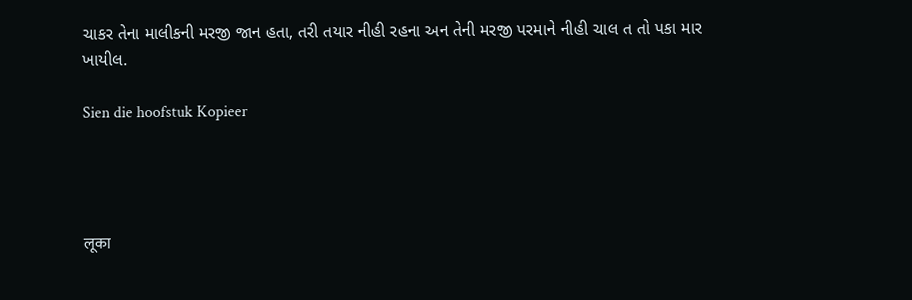ચાકર તેના માલીકની મરજી જાન હતા, તરી તયાર નીહી રહના અન તેની મરજી પરમાને નીહી ચાલ ત તો પકા માર ખાયીલ.

Sien die hoofstuk Kopieer




लूका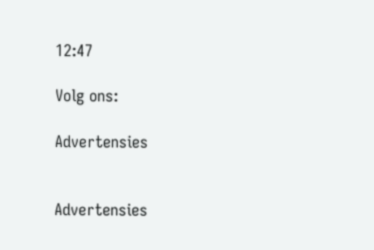12:47

Volg ons:

Advertensies


Advertensies